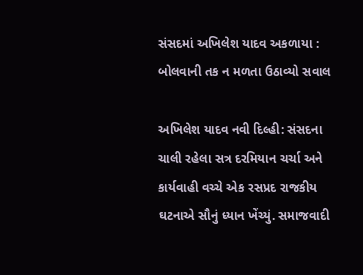સંસદમાં અખિલેશ યાદવ અકળાયા : બોલવાની તક ન મળતા ઉઠાવ્યો સવાલ

અખિલેશ યાદવ નવી દિલ્હી: સંસદના ચાલી રહેલા સત્ર દરમિયાન ચર્ચા અને કાર્યવાહી વચ્ચે એક રસપ્રદ રાજકીય ઘટનાએ સૌનું ધ્યાન ખેંચ્યું. સમાજવાદી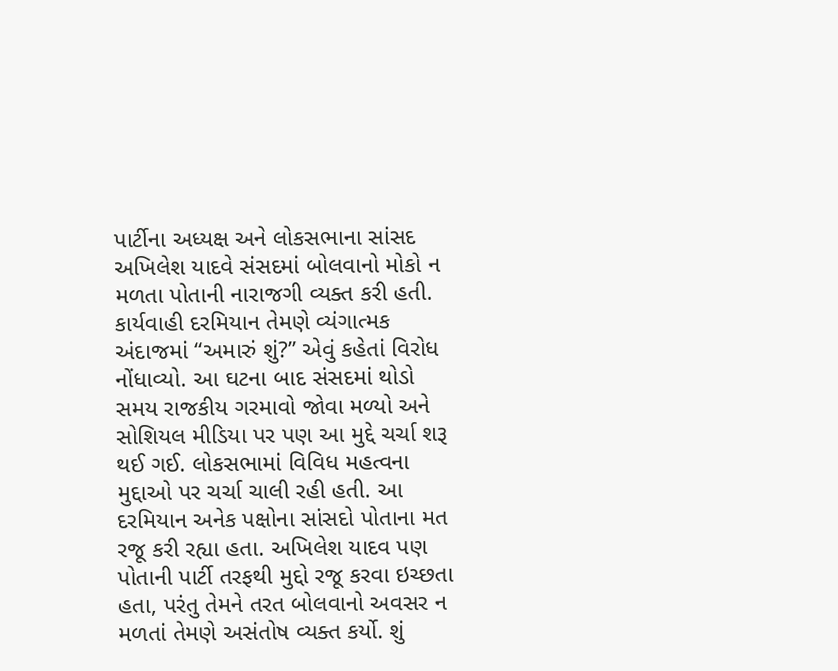પાર્ટીના અધ્યક્ષ અને લોકસભાના સાંસદ અખિલેશ યાદવે સંસદમાં બોલવાનો મોકો ન મળતા પોતાની નારાજગી વ્યક્ત કરી હતી. કાર્યવાહી દરમિયાન તેમણે વ્યંગાત્મક અંદાજમાં “અમારું શું?” એવું કહેતાં વિરોધ નોંધાવ્યો. આ ઘટના બાદ સંસદમાં થોડો સમય રાજકીય ગરમાવો જોવા મળ્યો અને સોશિયલ મીડિયા પર પણ આ મુદ્દે ચર્ચા શરૂ થઈ ગઈ. લોકસભામાં વિવિધ મહત્વના મુદ્દાઓ પર ચર્ચા ચાલી રહી હતી. આ દરમિયાન અનેક પક્ષોના સાંસદો પોતાના મત રજૂ કરી રહ્યા હતા. અખિલેશ યાદવ પણ પોતાની પાર્ટી તરફથી મુદ્દો રજૂ કરવા ઇચ્છતા હતા, પરંતુ તેમને તરત બોલવાનો અવસર ન મળતાં તેમણે અસંતોષ વ્યક્ત કર્યો. શું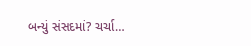બન્યું સંસદમાં? ચર્ચા…